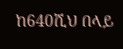ከ640ሺህ በላይ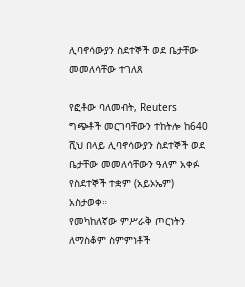ሊባኖሳውያን ስደተኞች ወደ ቤታቸው መመለሳቸው ተገለጸ

የፎቶው ባለመብት, Reuters
ግጭቶች መርገባቸውን ተከትሎ ከ640 ሺህ በላይ ሊባኖሳውያን ስደተኞች ወደ ቤታቸው መመለሳቸውን ዓለም አቀፉ የስደተኞች ተቋም (አይኦኤም) አስታወቀ።
የመካከለኛው ምሥራቅ ጦርነትን ለማስቆም ስምምነቶች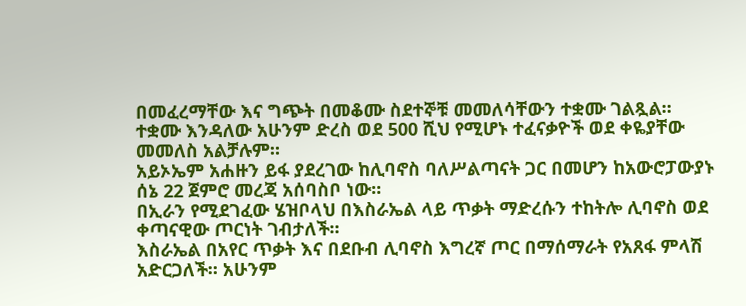በመፈረማቸው እና ግጭት በመቆሙ ስደተኞቹ መመለሳቸውን ተቋሙ ገልጿል።
ተቋሙ እንዳለው አሁንም ድረስ ወደ 500 ሺህ የሚሆኑ ተፈናቃዮች ወደ ቀዬያቸው መመለስ አልቻሉም።
አይኦኤም አሐዙን ይፋ ያደረገው ከሊባኖስ ባለሥልጣናት ጋር በመሆን ከአውሮፓውያኑ ሰኔ 22 ጀምሮ መረጃ አሰባስቦ ነው።
በኢራን የሚደገፈው ሄዝቦላህ በእስራኤል ላይ ጥቃት ማድረሱን ተከትሎ ሊባኖስ ወደ ቀጣናዊው ጦርነት ገብታለች።
እስራኤል በአየር ጥቃት እና በደቡብ ሊባኖስ እግረኛ ጦር በማሰማራት የአጸፋ ምላሽ አድርጋለች። አሁንም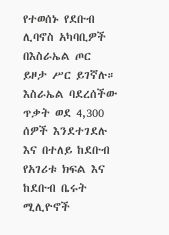የተወሰኑ የደቡብ ሊባኖስ አካባቢዎች በእስራኤል ጦር ይዞታ ሥር ይገኛሉ።
እስራኤል ባደረሰችው ጥቃት ወደ 4,300 ሰዎች እንደተገደሉ እና በተለይ ከደቡብ የአገሪቱ ክፍል እና ከደቡብ ቤሩት ሚሊዮኖች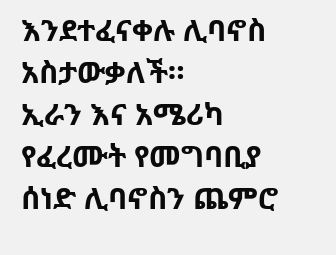እንደተፈናቀሉ ሊባኖስ አስታውቃለች።
ኢራን እና አሜሪካ የፈረሙት የመግባቢያ ሰነድ ሊባኖስን ጨምሮ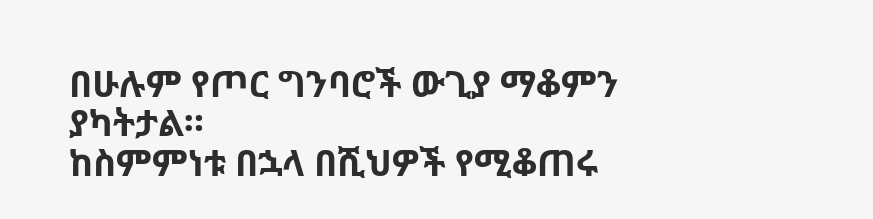በሁሉም የጦር ግንባሮች ውጊያ ማቆምን ያካትታል።
ከስምምነቱ በኋላ በሺህዎች የሚቆጠሩ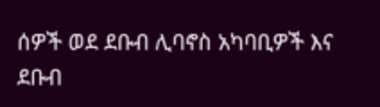ሰዎች ወደ ደቡብ ሊባኖስ አካባቢዎች እና ደቡብ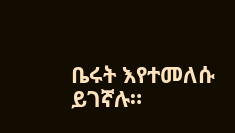ቤሩት እየተመለሱ ይገኛሉ።